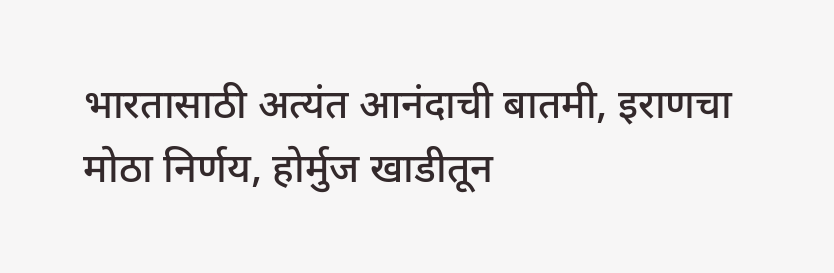भारतासाठी अत्यंत आनंदाची बातमी, इराणचा मोठा निर्णय, होर्मुज खाडीतून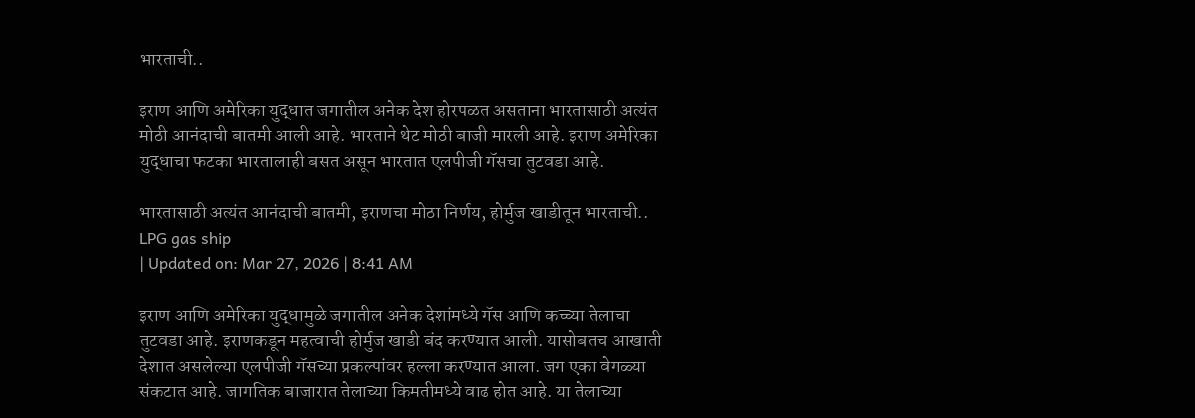भारताची..

इराण आणि अमेरिका युद्धात जगातील अनेक देश होरपळत असताना भारतासाठी अत्यंत मोठी आनंदाची बातमी आली आहे. भारताने थेट मोठी बाजी मारली आहे. इराण अमेरिका युद्धाचा फटका भारतालाही बसत असून भारतात एलपीजी गॅसचा तुटवडा आहे.

भारतासाठी अत्यंत आनंदाची बातमी, इराणचा मोठा निर्णय, होर्मुज खाडीतून भारताची..
LPG gas ship
| Updated on: Mar 27, 2026 | 8:41 AM

इराण आणि अमेरिका युद्धामुळे जगातील अनेक देशांमध्ये गॅस आणि कच्च्या तेलाचा तुटवडा आहे. इराणकडून महत्वाची होर्मुज खाडी बंद करण्यात आली. यासोबतच आखाती देशात असलेल्या एलपीजी गॅसच्या प्रकल्पांवर हल्ला करण्यात आला. जग एका वेगळ्या संकटात आहे. जागतिक बाजारात तेलाच्या किमतीमध्ये वाढ होत आहे. या तेलाच्या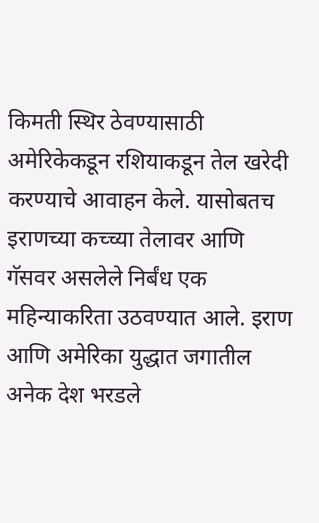किमती स्थिर ठेवण्यासाठी अमेरिकेकडून रशियाकडून तेल खरेदी करण्याचे आवाहन केले. यासोबतच इराणच्या कच्च्या तेलावर आणि गॅसवर असलेले निर्बंध एक महिन्याकरिता उठवण्यात आले. इराण आणि अमेरिका युद्धात जगातील अनेक देश भरडले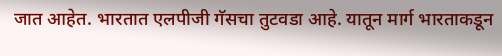जात आहेत. भारतात एलपीजी गॅसचा तुटवडा आहे. यातून मार्ग भारताकडून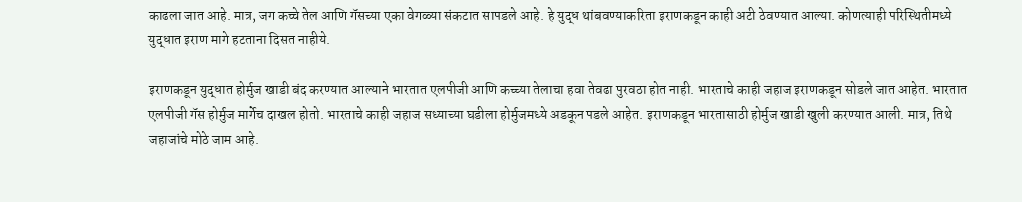काढला जात आहे. मात्र, जग कच्चे तेल आणि गॅसच्या एका वेगळ्या संकटात सापडले आहे. हे युद्ध थांबवण्याकरिता इराणकडून काही अटी ठेवण्यात आल्या. कोणत्याही परिस्थितीमध्ये युद्धात इराण मागे हटताना दिसत नाहीये.

इराणकडून युद्धात होर्मुज खाडी बंद करण्यात आल्याने भारतात एलपीजी आणि कच्च्या तेलाचा हवा तेवढा पुरवठा होत नाही. भारताचे काही जहाज इराणकडून सोडले जात आहेत. भारतात एलपीजी गॅस होर्मुज मार्गेच दाखल होतो. भारताचे काही जहाज सध्याच्या घडीला होर्मुजमध्ये अडकून पडले आहेत. इराणकडून भारतासाठी होर्मुज खाडी खुली करण्यात आली. मात्र, तिथे जहाजांचे मोठे जाम आहे.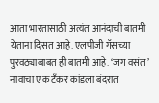आता भारतासाठी अत्यंत आनंदाची बातमी येताना दिसत आहे. एलपीजी गॅसच्या पुरवठ्याबाबत ही बातमी आहे. ‘जग वसंत’ नावाचा एक टँकर कांडला बंदरात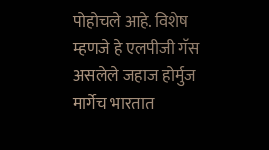पोहोचले आहे. विशेष म्हणजे हे एलपीजी गॅस असलेले जहाज होर्मुज मार्गेच भारतात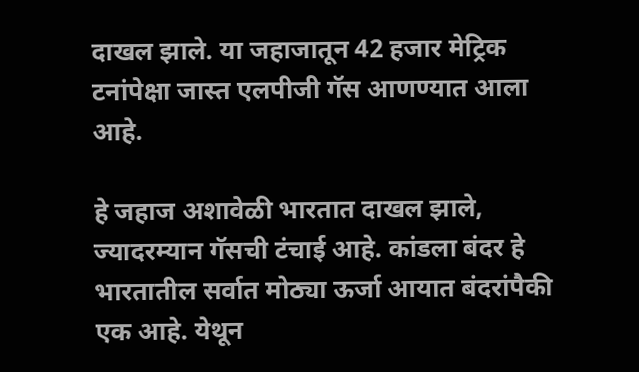दाखल झाले. या जहाजातून 42 हजार मेट्रिक टनांपेक्षा जास्त एलपीजी गॅस आणण्यात आला आहे.

हे जहाज अशावेळी भारतात दाखल झाले, ज्यादरम्यान गॅसची टंचाई आहे. कांडला बंदर हे भारतातील सर्वात मोठ्या ऊर्जा आयात बंदरांपैकी एक आहे. येथून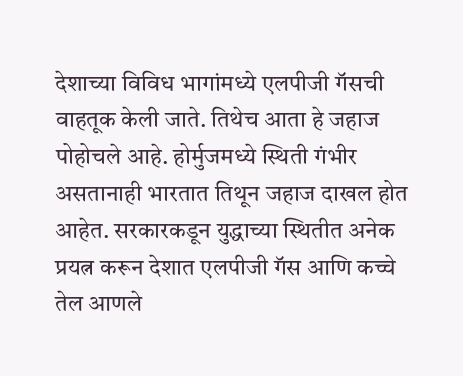देशाच्या विविध भागांमध्ये एलपीजी गॅसची वाहतूक केली जाते. तिथेच आता हे जहाज पोहोचले आहे. होर्मुजमध्ये स्थिती गंभीर असतानाही भारतात तिथून जहाज दाखल होत आहेत. सरकारकडून युद्धाच्या स्थितीत अनेक प्रयत्न करून देशात एलपीजी गॅस आणि कच्चे तेल आणले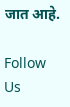जात आहे.

Follow Us